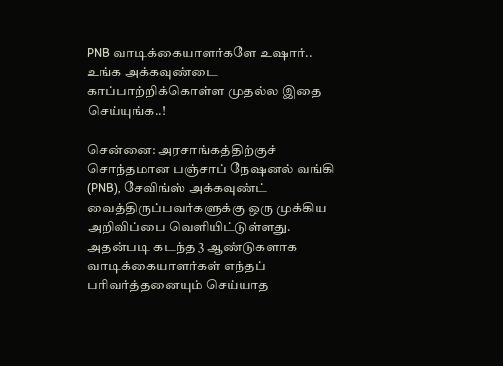PNB வாடிக்கையாளர்களே உஷார்.. உங்க அக்கவுண்டை காப்பாற்றிக்கொள்ள முதல்ல இதை செய்யுங்க..!

சென்னை: அரசாங்கத்திற்குச் சொந்தமான பஞ்சாப் நேஷனல் வங்கி (PNB), சேவிங்ஸ் அக்கவுண்ட் வைத்திருப்பவர்களுக்கு ஒரு முக்கிய அறிவிப்பை வெளியிட்டுள்ளது. அதன்படி கடந்த 3 ஆண்டுகளாக வாடிக்கையாளர்கள் எந்தப் பரிவர்த்தனையும் செய்யாத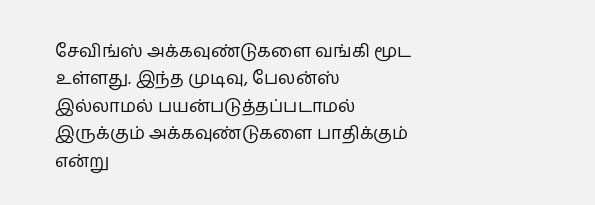சேவிங்ஸ் அக்கவுண்டுகளை வங்கி மூட உள்ளது. இந்த முடிவு, பேலன்ஸ் இல்லாமல் பயன்படுத்தப்படாமல் இருக்கும் அக்கவுண்டுகளை பாதிக்கும் என்று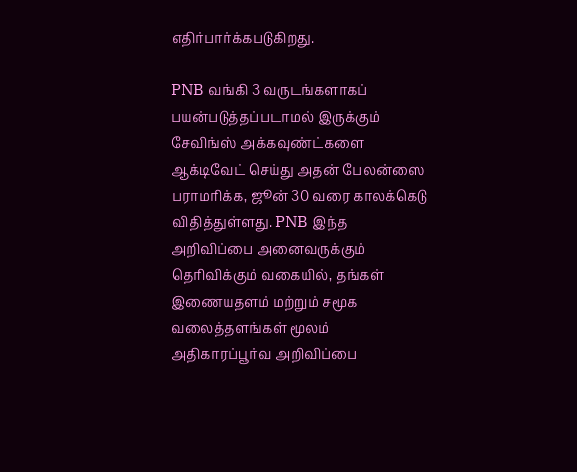எதிர்பார்க்கபடுகிறது.

PNB வங்கி 3 வருடங்களாகப் பயன்படுத்தப்படாமல் இருக்கும் சேவிங்ஸ் அக்கவுண்ட்களை ஆக்டிவேட் செய்து அதன் பேலன்ஸை பராமரிக்க, ஜூன் 30 வரை காலக்கெடு விதித்துள்ளது. PNB இந்த அறிவிப்பை அனைவருக்கும் தெரிவிக்கும் வகையில், தங்கள் இணையதளம் மற்றும் சமூக வலைத்தளங்கள் மூலம் அதிகாரப்பூர்வ அறிவிப்பை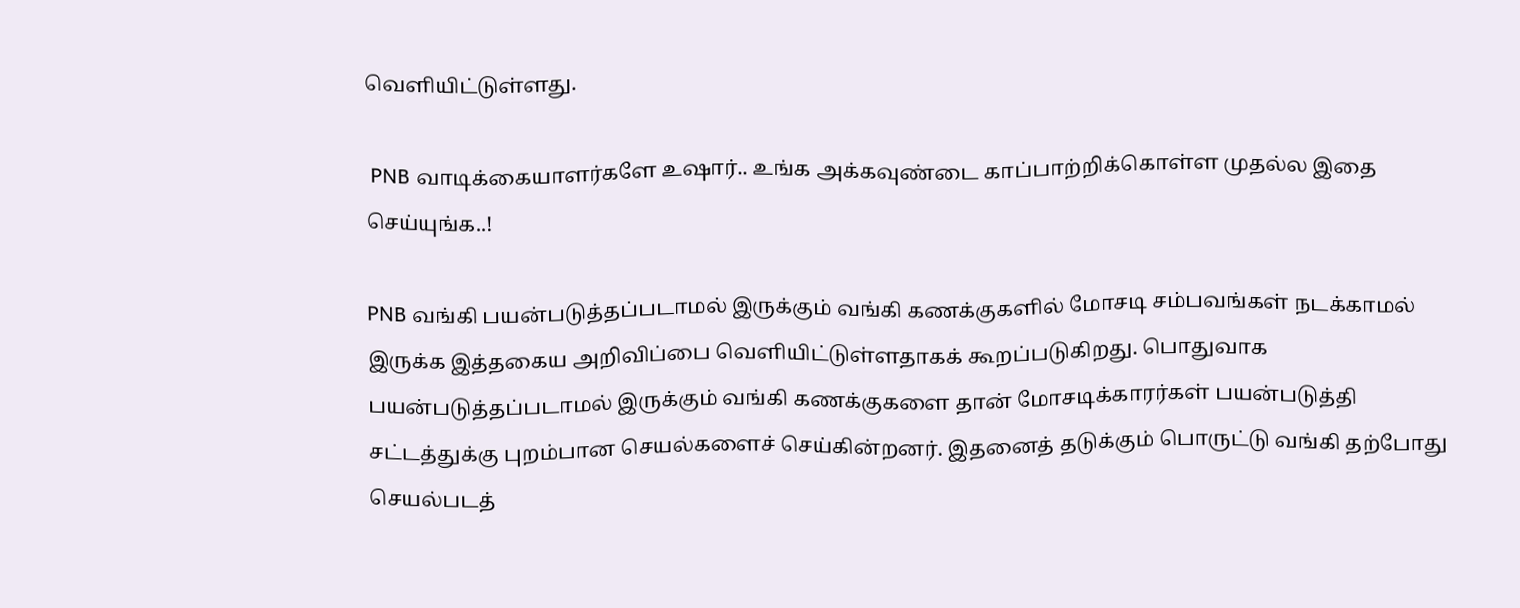வெளியிட்டுள்ளது.

 PNB வாடிக்கையாளர்களே உஷார்.. உங்க அக்கவுண்டை காப்பாற்றிக்கொள்ள முதல்ல இதை செய்யுங்க..!

PNB வங்கி பயன்படுத்தப்படாமல் இருக்கும் வங்கி கணக்குகளில் மோசடி சம்பவங்கள் நடக்காமல் இருக்க இத்தகைய அறிவிப்பை வெளியிட்டுள்ளதாகக் கூறப்படுகிறது. பொதுவாக பயன்படுத்தப்படாமல் இருக்கும் வங்கி கணக்குகளை தான் மோசடிக்காரர்கள் பயன்படுத்தி சட்டத்துக்கு புறம்பான செயல்களைச் செய்கின்றனர். இதனைத் தடுக்கும் பொருட்டு வங்கி தற்போது செயல்படத்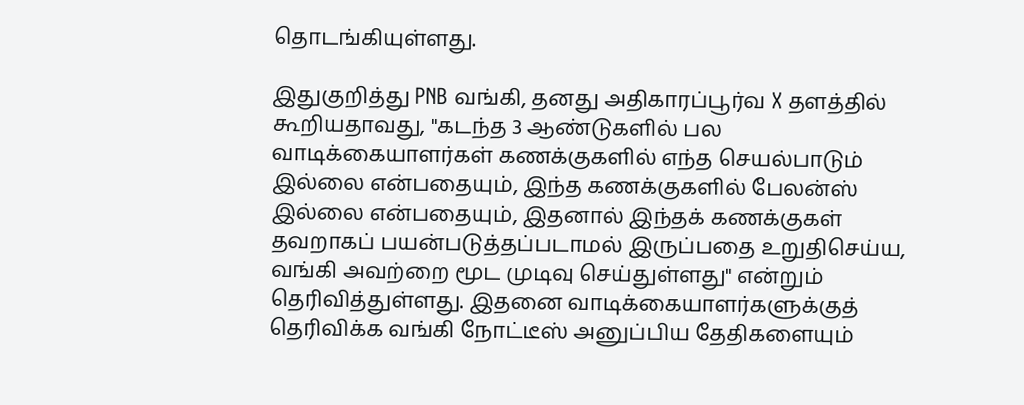தொடங்கியுள்ளது.

இதுகுறித்து PNB வங்கி, தனது அதிகாரப்பூர்வ X தளத்தில் கூறியதாவது, "கடந்த 3 ஆண்டுகளில் பல வாடிக்கையாளர்கள் கணக்குகளில் எந்த செயல்பாடும் இல்லை என்பதையும், இந்த கணக்குகளில் பேலன்ஸ் இல்லை என்பதையும், இதனால் இந்தக் கணக்குகள் தவறாகப் பயன்படுத்தப்படாமல் இருப்பதை உறுதிசெய்ய, வங்கி அவற்றை மூட முடிவு செய்துள்ளது" என்றும் தெரிவித்துள்ளது. இதனை வாடிக்கையாளர்களுக்குத் தெரிவிக்க வங்கி நோட்டீஸ் அனுப்பிய தேதிகளையும்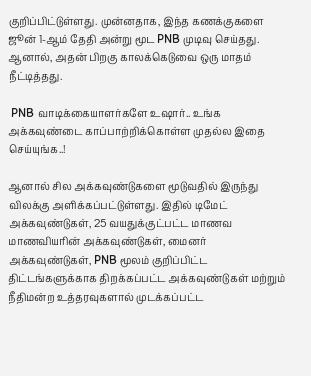குறிப்பிட்டுள்ளது. முன்னதாக, இந்த கணக்குகளை ஜூன் 1-ஆம் தேதி அன்று மூட PNB முடிவு செய்தது. ஆனால், அதன் பிறகு காலக்கெடுவை ஒரு மாதம் நீட்டித்தது.

 PNB வாடிக்கையாளர்களே உஷார்.. உங்க அக்கவுண்டை காப்பாற்றிக்கொள்ள முதல்ல இதை செய்யுங்க..!

ஆனால் சில அக்கவுண்டுகளை மூடுவதில் இருந்து விலக்கு அளிக்கப்பட்டுள்ளது. இதில் டிமேட் அக்கவுண்டுகள், 25 வயதுக்குட்பட்ட மாணவ மாணவியரின் அக்கவுண்டுகள், மைனர் அக்கவுண்டுகள், PNB மூலம் குறிப்பிட்ட திட்டங்களுக்காக திறக்கப்பட்ட அக்கவுண்டுகள் மற்றும் நீதிமன்ற உத்தரவுகளால் முடக்கப்பட்ட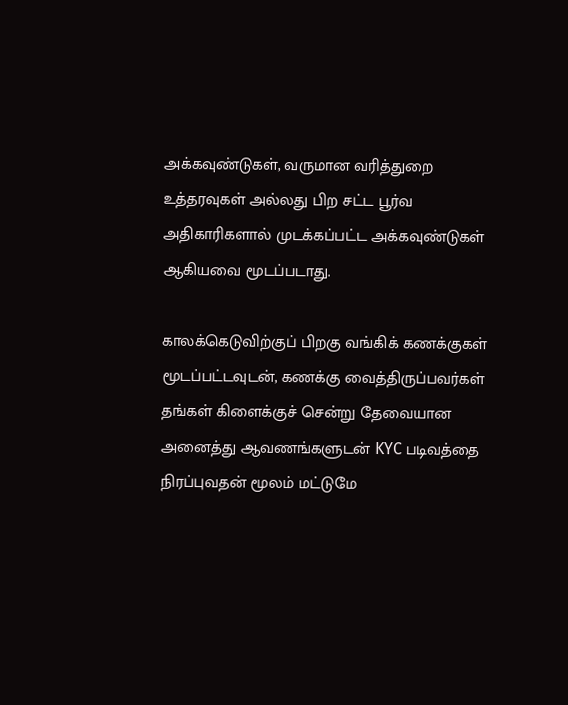அக்கவுண்டுகள், வருமான வரித்துறை உத்தரவுகள் அல்லது பிற சட்ட பூர்வ அதிகாரிகளால் முடக்கப்பட்ட அக்கவுண்டுகள் ஆகியவை மூடப்படாது.

காலக்கெடுவிற்குப் பிறகு வங்கிக் கணக்குகள் மூடப்பட்டவுடன், கணக்கு வைத்திருப்பவர்கள் தங்கள் கிளைக்குச் சென்று தேவையான அனைத்து ஆவணங்களுடன் KYC படிவத்தை நிரப்புவதன் மூலம் மட்டுமே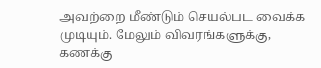அவற்றை மீண்டும் செயல்பட வைக்க முடியும். மேலும் விவரங்களுக்கு, கணக்கு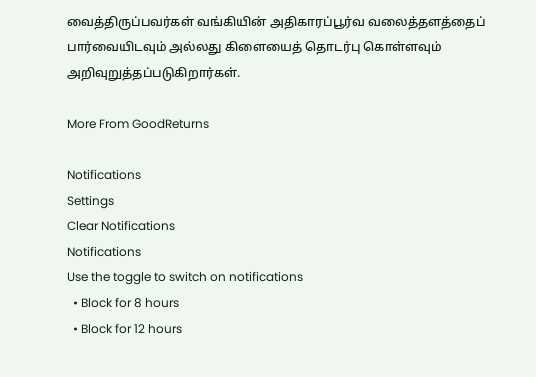வைத்திருப்பவர்கள் வங்கியின் அதிகாரப்பூர்வ வலைத்தளத்தைப் பார்வையிடவும் அல்லது கிளையைத் தொடர்பு கொள்ளவும் அறிவுறுத்தப்படுகிறார்கள்.

More From GoodReturns

Notifications
Settings
Clear Notifications
Notifications
Use the toggle to switch on notifications
  • Block for 8 hours
  • Block for 12 hours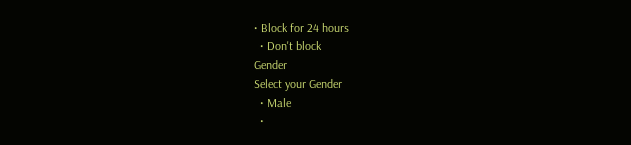• Block for 24 hours
  • Don't block
Gender
Select your Gender
  • Male
  •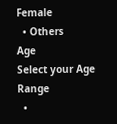Female
  • Others
Age
Select your Age Range
  •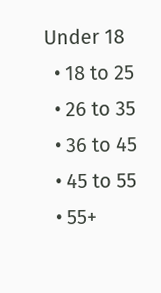Under 18
  • 18 to 25
  • 26 to 35
  • 36 to 45
  • 45 to 55
  • 55+